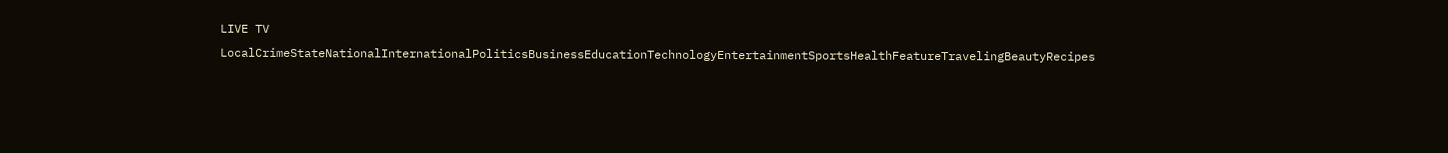LIVE TV LocalCrimeStateNationalInternationalPoliticsBusinessEducationTechnologyEntertainmentSportsHealthFeatureTravelingBeautyRecipes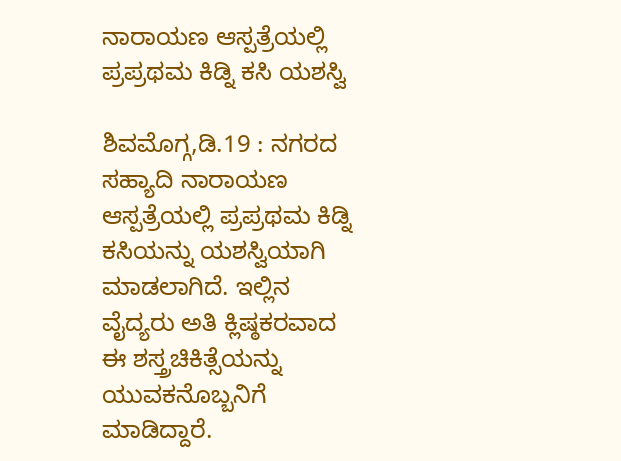ನಾರಾಯಣ ಆಸ್ಪತ್ರೆಯಲ್ಲಿ ಪ್ರಪ್ರಥಮ ಕಿಡ್ನಿ ಕಸಿ ಯಶಸ್ವಿ

ಶಿವಮೊಗ್ಗ,ಡಿ.19 : ನಗರದ ಸಹ್ಯಾದಿ ನಾರಾಯಣ ಆಸ್ಪತ್ರೆಯಲ್ಲಿ ಪ್ರಪ್ರಥಮ ಕಿಡ್ನಿ ಕಸಿಯನ್ನು ಯಶಸ್ವಿಯಾಗಿ ಮಾಡಲಾಗಿದೆ. ಇಲ್ಲಿನ ವೈದ್ಯರು ಅತಿ ಕ್ಲಿಷ್ಠಕರವಾದ ಈ ಶಸ್ತ್ರಚಿಕಿತ್ಸೆಯನ್ನು ಯುವಕನೊಬ್ಬನಿಗೆ ಮಾಡಿದ್ದಾರೆ.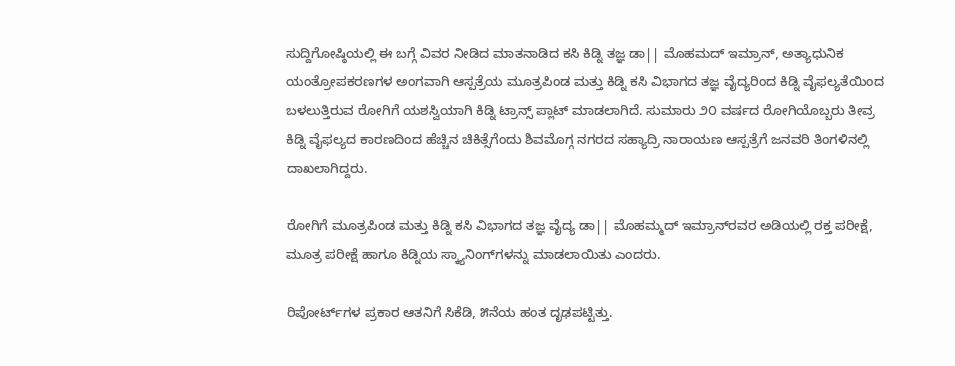ಸುದ್ದಿಗೋಷ್ಠಿಯಲ್ಲಿ ಈ ಬಗ್ಗೆ ವಿವರ ನೀಡಿದ ಮಾತನಾಡಿದ ಕಸಿ ಕಿಡ್ನಿ ತಜ್ಞ ಡಾ|| ಮೊಹಮದ್ ಇಮ್ರಾನ್, ಅತ್ಯಾಧುನಿಕ ಯಂತ್ರೋಪಕರಣಗಳ ಅಂಗವಾಗಿ ಆಸ್ಪತ್ರೆಯ ಮೂತ್ರಪಿಂಡ ಮತ್ತು ಕಿಡ್ನಿ ಕಸಿ ವಿಭಾಗದ ತಜ್ಞ ವೈದ್ಯರಿಂದ ಕಿಡ್ನಿ ವೈಫಲ್ಯತೆಯಿಂದ ಬಳಲುತ್ತಿರುವ ರೋಗಿಗೆ ಯಶಸ್ವಿಯಾಗಿ ಕಿಡ್ನಿ ಟ್ರಾನ್ಸ್ ಪ್ಲಾಟ್ ಮಾಡಲಾಗಿದೆ. ಸುಮಾರು ೨೦ ವರ್ಷದ ರೋಗಿಯೊಬ್ಬರು ತೀವ್ರ ಕಿಡ್ನಿ ವೈಫಲ್ಯದ ಕಾರಣದಿಂದ ಹೆಚ್ಚಿನ ಚಿಕಿತ್ಸೆಗೆಂದು ಶಿವಮೊಗ್ಗ ನಗರದ ಸಹ್ಯಾದ್ರಿ ನಾರಾಯಣ ಆಸ್ಪತ್ರೆಗೆ ಜನವರಿ ತಿಂಗಳಿನಲ್ಲಿ ದಾಖಲಾಗಿದ್ದರು.

ರೋಗಿಗೆ ಮೂತ್ರಪಿಂಡ ಮತ್ತು ಕಿಡ್ನಿ ಕಸಿ ವಿಭಾಗದ ತಜ್ಞ ವೈದ್ಯ ಡಾ|| ಮೊಹಮ್ಮದ್ ಇಮ್ರಾನ್‌ರವರ ಅಡಿಯಲ್ಲಿ ರಕ್ತ ಪರೀಕ್ಷೆ, ಮೂತ್ರ ಪರೀಕ್ಷೆ ಹಾಗೂ ಕಿಡ್ನಿಯ ಸ್ಕ್ಯಾನಿಂಗ್‌ಗಳನ್ನು ಮಾಡಲಾಯಿತು ಎಂದರು.

ರಿಪೋರ್ಟ್‌ಗಳ ಪ್ರಕಾರ ಆತನಿಗೆ ಸಿಕೆಡಿ, ೫ನೆಯ ಹಂತ ದೃಢಪಟ್ಟಿತ್ತು.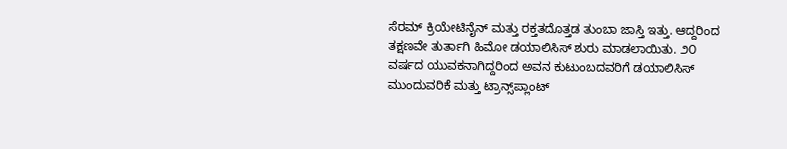ಸೆರಮ್ ಕ್ರಿಯೇಟಿನೈನ್ ಮತ್ತು ರಕ್ತತದೊತ್ತಡ ತುಂಬಾ ಜಾಸ್ತಿ ಇತ್ತು. ಆದ್ದರಿಂದ ತಕ್ಷಣವೇ ತುರ್ತಾಗಿ ಹಿಮೋ ಡಯಾಲಿಸಿಸ್ ಶುರು ಮಾಡಲಾಯಿತು. ೨೦ ವರ್ಷದ ಯುವಕನಾಗಿದ್ದರಿಂದ ಅವನ ಕುಟುಂಬದವರಿಗೆ ಡಯಾಲಿಸಿಸ್ ಮುಂದುವರಿಕೆ ಮತ್ತು ಟ್ರಾನ್ಸ್‌ಪ್ಲಾಂಟ್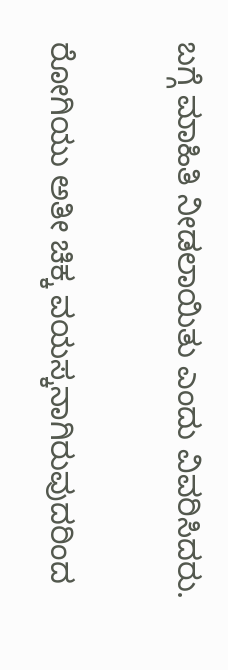ಬಗ್ಗೆ ಮಾಹಿತಿ ನೀಡಲಾಯಿತು ಎಂದು ವಿವರಿಸಿದರು.

ರೋಗಿಯು ಅತೀ ಚಿಕ್ಕ ವಯಸ್ಕನಾಗಿರುವುದರಿಂದ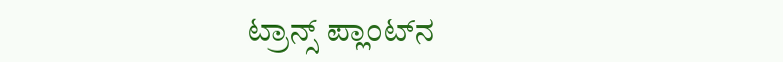ಟ್ರಾನ್ಸ್ ಪ್ಲಾಂಟ್‌ನ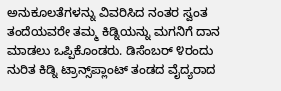ಅನುಕೂಲತೆಗಳನ್ನು ವಿವರಿಸಿದ ನಂತರ ಸ್ವಂತ ತಂದೆಯವರೇ ತಮ್ಮ ಕಿಡ್ನಿಯನ್ನು ಮಗನಿಗೆ ದಾನ ಮಾಡಲು ಒಪ್ಪಿಕೊಂಡರು. ಡಿಸೆಂಬರ್ ೪ರಂದು ನುರಿತ ಕಿಡ್ನಿ ಟ್ರಾನ್ಸ್‌ಪ್ಲಾಂಟ್ ತಂಡದ ವೈದ್ಯರಾದ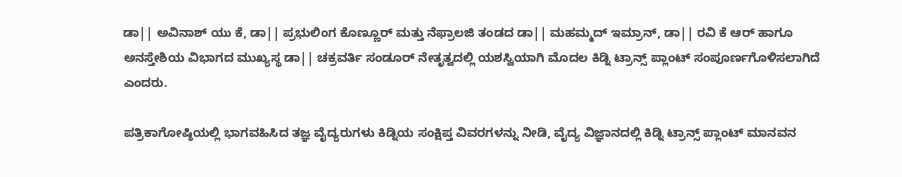ಡಾ|| ಅವಿನಾಶ್ ಯು ಕೆ, ಡಾ|| ಪ್ರಭುಲಿಂಗ ಕೊಣ್ಣೂರ್ ಮತ್ತು ನೆಫ್ರಾಲಜಿ ತಂಡದ ಡಾ|| ಮಹಮ್ಮದ್ ಇಮ್ರಾನ್, ಡಾ|| ರವಿ ಕೆ ಆರ್ ಹಾಗೂ ಅನಸ್ತೇಶಿಯ ವಿಭಾಗದ ಮುಖ್ಯಸ್ಥ ಡಾ|| ಚಕ್ರವರ್ತಿ ಸಂಡೂರ್ ನೇತೃತ್ವದಲ್ಲಿ ಯಶಸ್ವಿಯಾಗಿ ಮೊದಲ ಕಿಡ್ನಿ ಟ್ರಾನ್ಸ್ ಪ್ಲಾಂಟ್ ಸಂಪೂರ್ಣಗೊಳಿಸಲಾಗಿದೆ ಎಂದರು.

ಪತ್ರಿಕಾಗೋಷ್ಠಿಯಲ್ಲಿ ಭಾಗವಹಿಸಿದ ತಜ್ಞ ವೈದ್ಯರುಗಳು ಕಿಡ್ನಿಯ ಸಂಕ್ಷಿಪ್ತ ವಿವರಗಳನ್ನು ನೀಡಿ, ವೈದ್ಯ ವಿಜ್ಞಾನದಲ್ಲಿ ಕಿಡ್ನಿ ಟ್ರಾನ್ಸ್ ಪ್ಲಾಂಟ್ ಮಾನವನ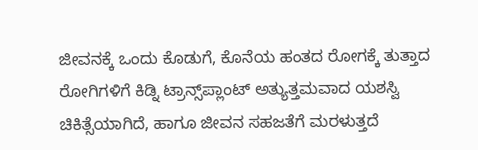ಜೀವನಕ್ಕೆ ಒಂದು ಕೊಡುಗೆ, ಕೊನೆಯ ಹಂತದ ರೋಗಕ್ಕೆ ತುತ್ತಾದ ರೋಗಿಗಳಿಗೆ ಕಿಡ್ನಿ ಟ್ರಾನ್ಸ್‌ಪ್ಲಾಂಟ್ ಅತ್ಯುತ್ತಮವಾದ ಯಶಸ್ವಿ ಚಿಕಿತ್ಸೆಯಾಗಿದೆ, ಹಾಗೂ ಜೀವನ ಸಹಜತೆಗೆ ಮರಳುತ್ತದೆ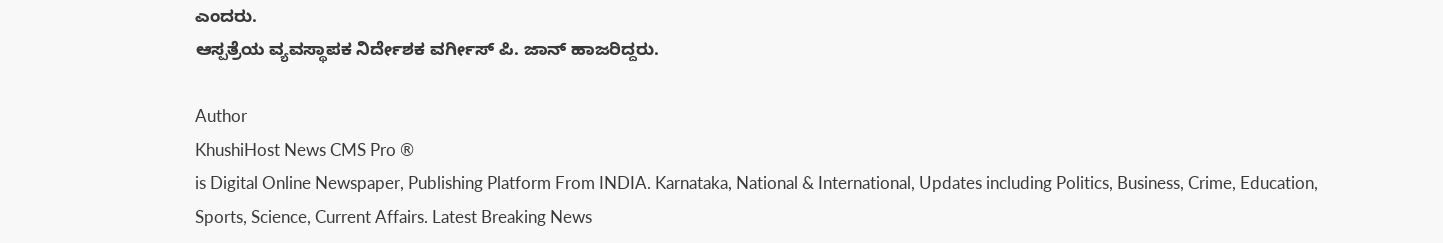ಎಂದರು.
ಆಸ್ಪತ್ರೆಯ ವ್ಯವಸ್ಥಾಪಕ ನಿರ್ದೇಶಕ ವರ್ಗೀಸ್ ಪಿ. ಜಾನ್ ಹಾಜರಿದ್ದರು.

Author
KhushiHost News CMS Pro ®
is Digital Online Newspaper, Publishing Platform From INDIA. Karnataka, National & International, Updates including Politics, Business, Crime, Education, Sports, Science, Current Affairs. Latest Breaking News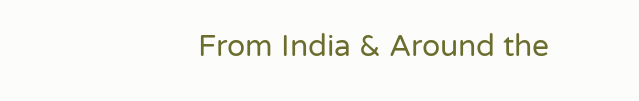From India & Around the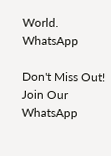World.
WhatsApp

Don't Miss Out! Join Our WhatsApp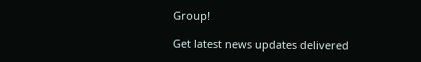Group!

Get latest news updates delivered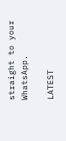straight to your WhatsApp.

LATEST